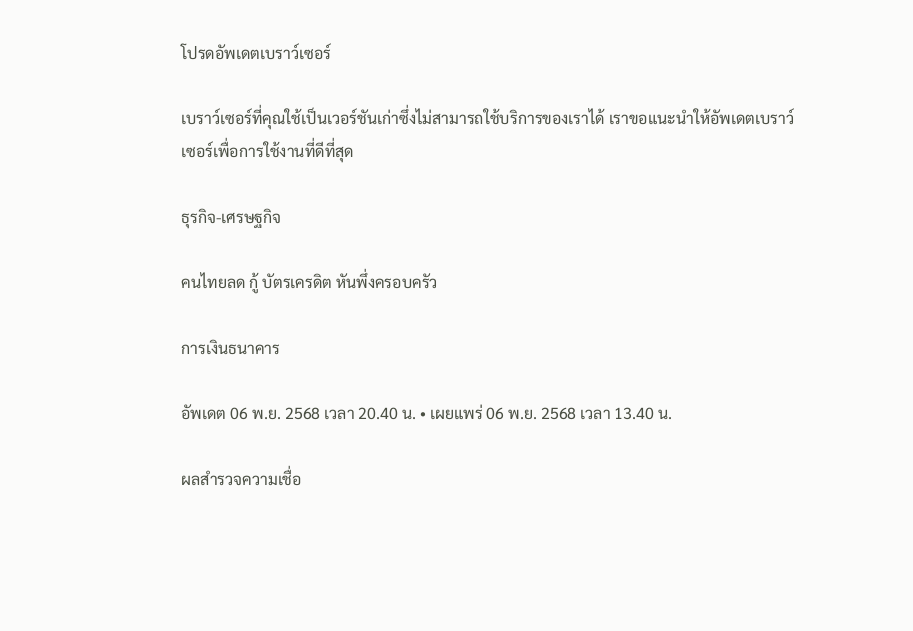โปรดอัพเดตเบราว์เซอร์

เบราว์เซอร์ที่คุณใช้เป็นเวอร์ชันเก่าซึ่งไม่สามารถใช้บริการของเราได้ เราขอแนะนำให้อัพเดตเบราว์เซอร์เพื่อการใช้งานที่ดีที่สุด

ธุรกิจ-เศรษฐกิจ

คนไทยลด กู้ บัตรเครดิต หันพึ่งครอบครัว

การเงินธนาคาร

อัพเดต 06 พ.ย. 2568 เวลา 20.40 น. • เผยแพร่ 06 พ.ย. 2568 เวลา 13.40 น.

ผลสำรวจความเชื่อ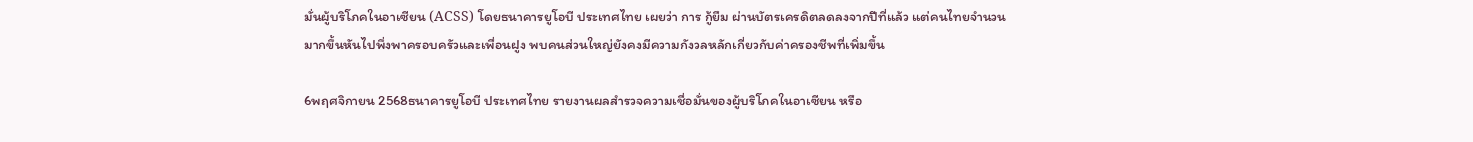มั่นผู้บริโภคในอาเซียน (ACSS) โดยธนาคารยูโอบี ประเทศไทย เผยว่า การ กู้ยืม ผ่านบัตรเครดิตลดลงจากปีที่แล้ว แต่คนไทยจำนวนมากขึ้นหันไปพึ่งพาครอบครัวและเพื่อนฝูง พบคนส่วนใหญ่ยังคงมีความกังวลหลักเกี่ยวกับค่าครองชีพที่เพิ่มขึ้น

6พฤศจิกายน 2568ธนาคารยูโอบี ประเทศไทย รายงานผลสำรวจความเชื่อมั่นของผู้บริโภคในอาเซียน หรือ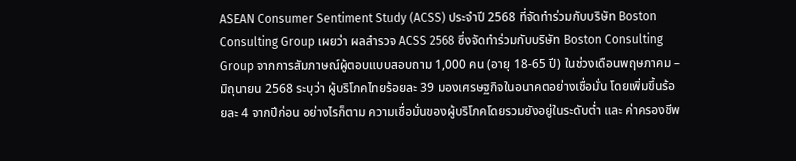ASEAN Consumer Sentiment Study (ACSS) ประจำปี 2568 ที่จัดทำร่วมกับบริษัท Boston Consulting Group เผยว่า ผลสำรวจ ACSS 2568 ซึ่งจัดทำร่วมกับบริษัท Boston Consulting Group จากการสัมภาษณ์ผู้ตอบแบบสอบถาม 1,000 คน (อายุ 18-65 ปี) ในช่วงเดือนพฤษภาคม – มิถุนายน 2568 ระบุว่า ผู้บริโภคไทยร้อยละ 39 มองเศรษฐกิจในอนาคตอย่างเชื่อมั่น โดยเพิ่มขึ้นร้อยละ 4 จากปีก่อน อย่างไรก็ตาม ความเชื่อมั่นของผู้บริโภคโดยรวมยังอยู่ในระดับต่ำ และ ค่าครองชีพ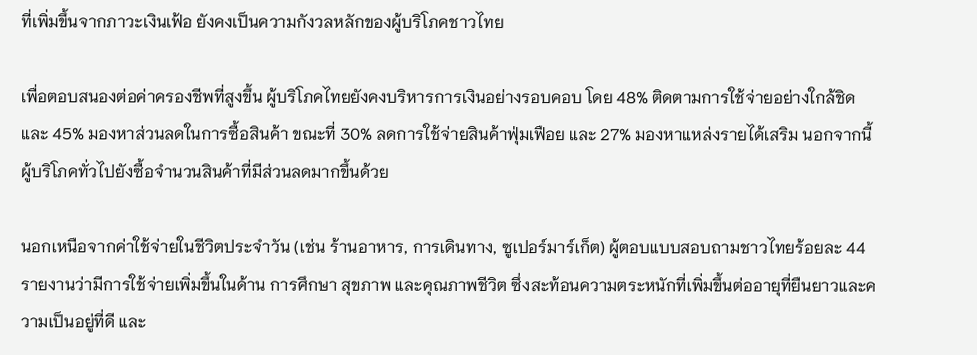ที่เพิ่มขึ้นจากภาวะเงินเฟ้อ ยังคงเป็นความกังวลหลักของผู้บริโภคชาวไทย

เพื่อตอบสนองต่อค่าครองชีพที่สูงขึ้น ผู้บริโภคไทยยังคงบริหารการเงินอย่างรอบคอบ โดย 48% ติดตามการใช้จ่ายอย่างใกล้ชิด และ 45% มองหาส่วนลดในการซื้อสินค้า ขณะที่ 30% ลดการใช้จ่ายสินค้าฟุ่มเฟือย และ 27% มองหาแหล่งรายได้เสริม นอกจากนี้ ผู้บริโภคทั่วไปยังซื้อจำนวนสินค้าที่มีส่วนลดมากขึ้นด้วย

นอกเหนือจากค่าใช้จ่ายในชีวิตประจำวัน (เช่น ร้านอาหาร, การเดินทาง, ซูเปอร์มาร์เก็ต) ผู้ตอบแบบสอบถามชาวไทยร้อยละ 44 รายงานว่ามีการใช้จ่ายเพิ่มขึ้นในด้าน การศึกษา สุขภาพ และคุณภาพชีวิต ซึ่งสะท้อนความตระหนักที่เพิ่มขึ้นต่ออายุที่ยืนยาวและความเป็นอยู่ที่ดี และ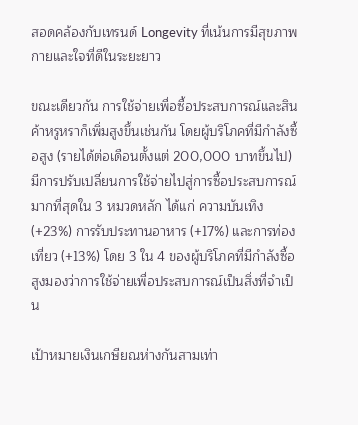สอดคล้องกับเทรนด์ Longevity ที่เน้นการมีสุขภาพกายและใจที่ดีในระยะยาว

ขณะเดียวกัน การใช้จ่ายเพื่อซื้อประสบการณ์และสินค้าหรูหราก็เพิ่มสูงขึ้นเช่นกัน โดยผู้บริโภคที่มีกำลังซื้อสูง (รายได้ต่อเดือนตั้งแต่ 200,000 บาทขึ้นไป) มีการปรับเปลี่ยนการใช้จ่ายไปสู่การซื้อประสบการณ์มากที่สุดใน 3 หมวดหลัก ได้แก่ ความบันเทิง (+23%) การรับประทานอาหาร (+17%) และการท่องเที่ยว (+13%) โดย 3 ใน 4 ของผู้บริโภคที่มีกำลังซื้อสูงมองว่าการใช้จ่ายเพื่อประสบการณ์เป็นสิ่งที่จำเป็น

เป้าหมายเงินเกษียณห่างกันสามเท่า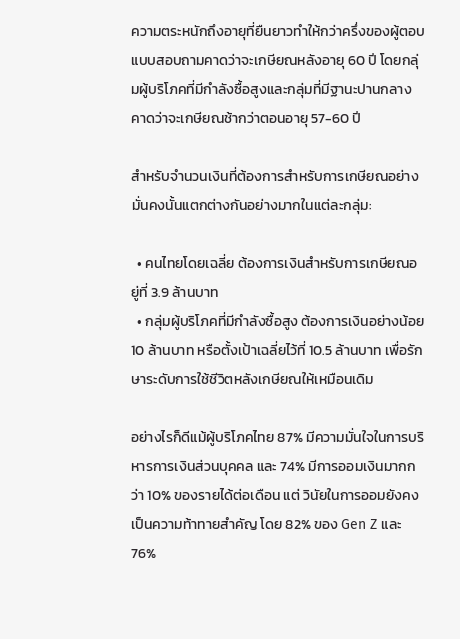ความตระหนักถึงอายุที่ยืนยาวทำให้กว่าครึ่งของผู้ตอบแบบสอบถามคาดว่าจะเกษียณหลังอายุ 60 ปี โดยกลุ่มผู้บริโภคที่มีกำลังซื้อสูงและกลุ่มที่มีฐานะปานกลางคาดว่าจะเกษียณช้ากว่าตอนอายุ 57-60 ปี

สำหรับจำนวนเงินที่ต้องการสำหรับการเกษียณอย่างมั่นคงนั้นแตกต่างกันอย่างมากในแต่ละกลุ่ม:

  • คนไทยโดยเฉลี่ย ต้องการเงินสำหรับการเกษียณอยู่ที่ 3.9 ล้านบาท
  • กลุ่มผู้บริโภคที่มีกำลังซื้อสูง ต้องการเงินอย่างน้อย 10 ล้านบาท หรือตั้งเป้าเฉลี่ยไว้ที่ 10.5 ล้านบาท เพื่อรักษาระดับการใช้ชีวิตหลังเกษียณให้เหมือนเดิม

อย่างไรก็ดีแม้ผู้บริโภคไทย 87% มีความมั่นใจในการบริหารการเงินส่วนบุคคล และ 74% มีการออมเงินมากกว่า 10% ของรายได้ต่อเดือน แต่ วินัยในการออมยังคงเป็นความท้าทายสำคัญ โดย 82% ของ Gen Z และ 76%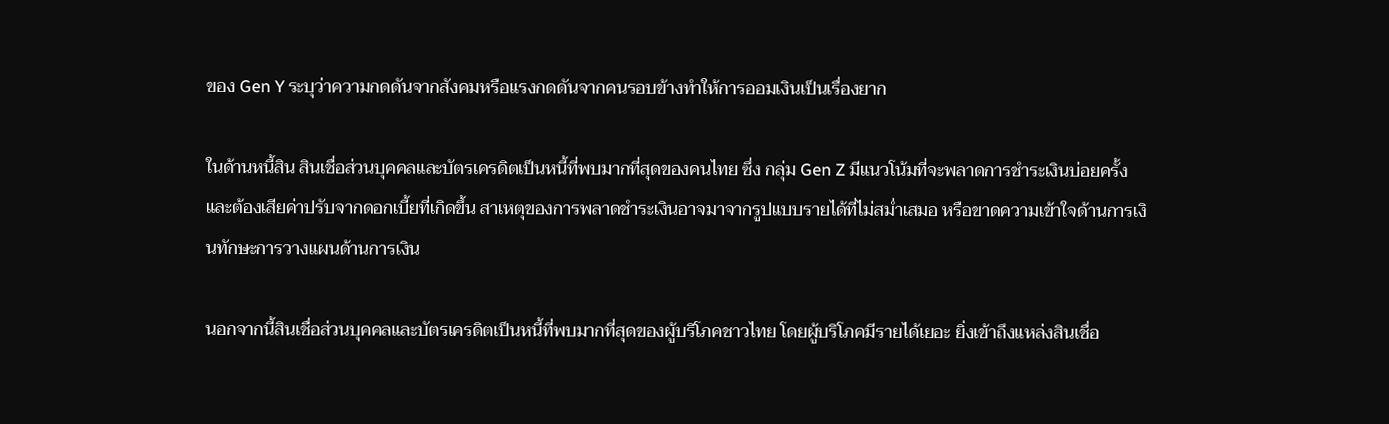ของ Gen Y ระบุว่าความกดดันจากสังคมหรือแรงกดดันจากคนรอบข้างทำให้การออมเงินเป็นเรื่องยาก

ในด้านหนี้สิน สินเชื่อส่วนบุคคลและบัตรเครดิตเป็นหนี้ที่พบมากที่สุดของคนไทย ซึ่ง กลุ่ม Gen Z มีแนวโน้มที่จะพลาดการชำระเงินบ่อยครั้งและต้องเสียค่าปรับจากดอกเบี้ยที่เกิดขึ้น สาเหตุของการพลาดชำระเงินอาจมาจากรูปแบบรายได้ที่ไม่สม่ำเสมอ หรือขาดความเข้าใจด้านการเงินทักษะการวางแผนด้านการเงิน

นอกจากนี้สินเชื่อส่วนบุคคลและบัตรเครดิตเป็นหนี้ที่พบมากที่สุดของผู้บริโภคชาวไทย โดยผู้บริโภคมีรายได้เยอะ ยิ่งเข้าถึงแหล่งสินเชื่อ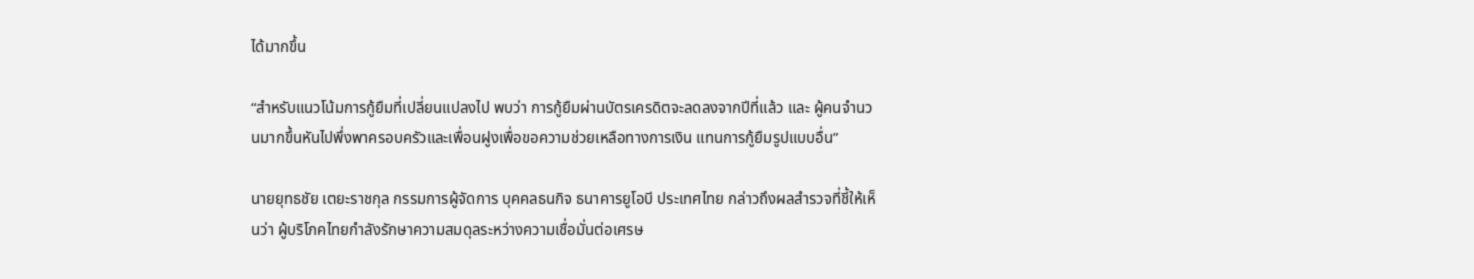ได้มากขึ้น

“สำหรับแนวโน้มการกู้ยืมที่เปลี่ยนแปลงไป พบว่า การกู้ยืมผ่านบัตรเครดิตจะลดลงจากปีที่แล้ว และ ผู้คนจำนวนมากขึ้นหันไปพึ่งพาครอบครัวและเพื่อนฝูงเพื่อขอความช่วยเหลือทางการเงิน แทนการกู้ยืมรูปแบบอื่น”

นายยุทธชัย เตยะราชกุล กรรมการผู้จัดการ บุคคลธนกิจ ธนาคารยูโอบี ประเทศไทย กล่าวถึงผลสำรวจที่ชี้ให้เห็นว่า ผู้บริโภคไทยกำลังรักษาความสมดุลระหว่างความเชื่อมั่นต่อเศรษ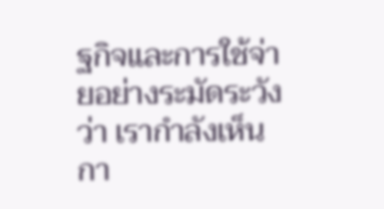ฐกิจและการใช้จ่ายอย่างระมัดระวัง ว่า เรากำลังเห็นกา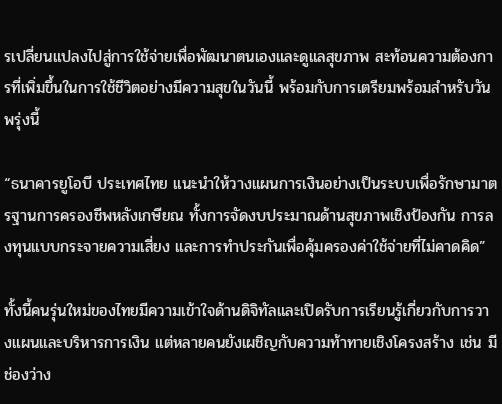รเปลี่ยนแปลงไปสู่การใช้จ่ายเพื่อพัฒนาตนเองและดูแลสุขภาพ สะท้อนความต้องการที่เพิ่มขึ้นในการใช้ชีวิตอย่างมีความสุขในวันนี้ พร้อมกับการเตรียมพร้อมสำหรับวันพรุ่งนี้

“ธนาคารยูโอบี ประเทศไทย แนะนำให้วางแผนการเงินอย่างเป็นระบบเพื่อรักษามาตรฐานการครองชีพหลังเกษียณ ทั้งการจัดงบประมาณด้านสุขภาพเชิงป้องกัน การลงทุนแบบกระจายความเสี่ยง และการทำประกันเพื่อคุ้มครองค่าใช้จ่ายที่ไม่คาดคิด”

ทั้งนี้คนรุ่นใหม่ของไทยมีความเข้าใจด้านดิจิทัลและเปิดรับการเรียนรู้เกี่ยวกับการวางแผนและบริหารการเงิน แต่หลายคนยังเผชิญกับความท้าทายเชิงโครงสร้าง เช่น มีช่องว่าง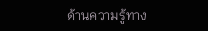ด้านความรู้ทาง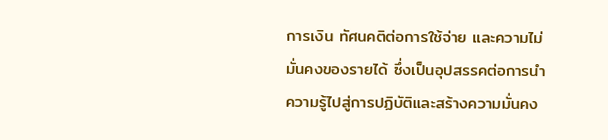การเงิน ทัศนคติต่อการใช้จ่าย และความไม่มั่นคงของรายได้ ซึ่งเป็นอุปสรรคต่อการนำความรู้ไปสู่การปฏิบัติและสร้างความมั่นคง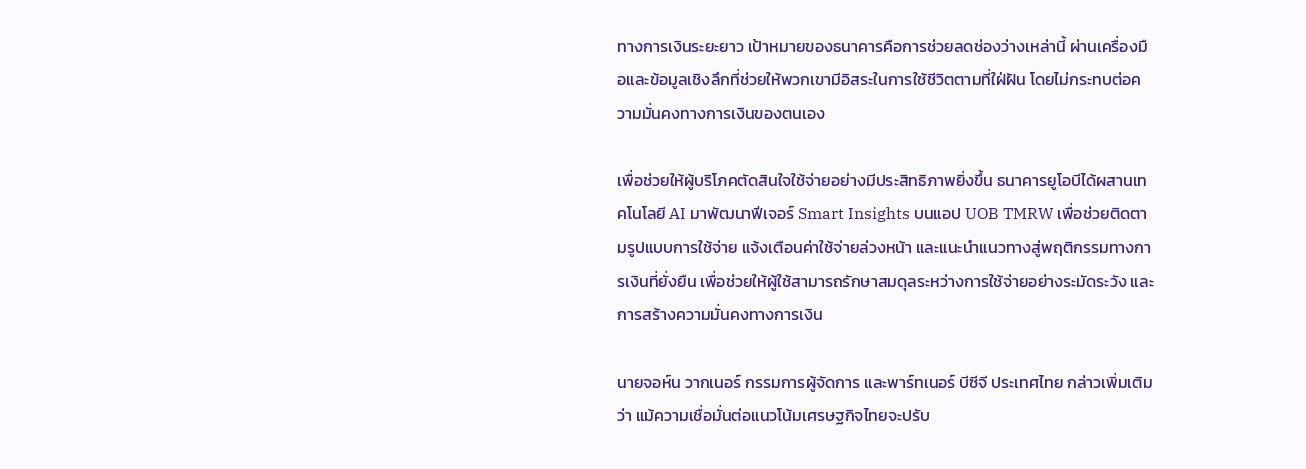ทางการเงินระยะยาว เป้าหมายของธนาคารคือการช่วยลดช่องว่างเหล่านี้ ผ่านเครื่องมือและข้อมูลเชิงลึกที่ช่วยให้พวกเขามีอิสระในการใช้ชีวิตตามที่ใฝ่ฝัน โดยไม่กระทบต่อความมั่นคงทางการเงินของตนเอง

เพื่อช่วยให้ผู้บริโภคตัดสินใจใช้จ่ายอย่างมีประสิทธิภาพยิ่งขึ้น ธนาคารยูโอบีได้ผสานเทคโนโลยี AI มาพัฒนาฟีเจอร์ Smart Insights บนแอป UOB TMRW เพื่อช่วยติดตามรูปแบบการใช้จ่าย แจ้งเตือนค่าใช้จ่ายล่วงหน้า และแนะนำแนวทางสู่พฤติกรรมทางการเงินที่ยั่งยืน เพื่อช่วยให้ผู้ใช้สามารถรักษาสมดุลระหว่างการใช้จ่ายอย่างระมัดระวัง และการสร้างความมั่นคงทางการเงิน

นายจอห์น วากเนอร์ กรรมการผู้จัดการ และพาร์ทเนอร์ บีซีจี ประเทศไทย กล่าวเพิ่มเติมว่า แม้ความเชื่อมั่นต่อแนวโน้มเศรษฐกิจไทยจะปรับ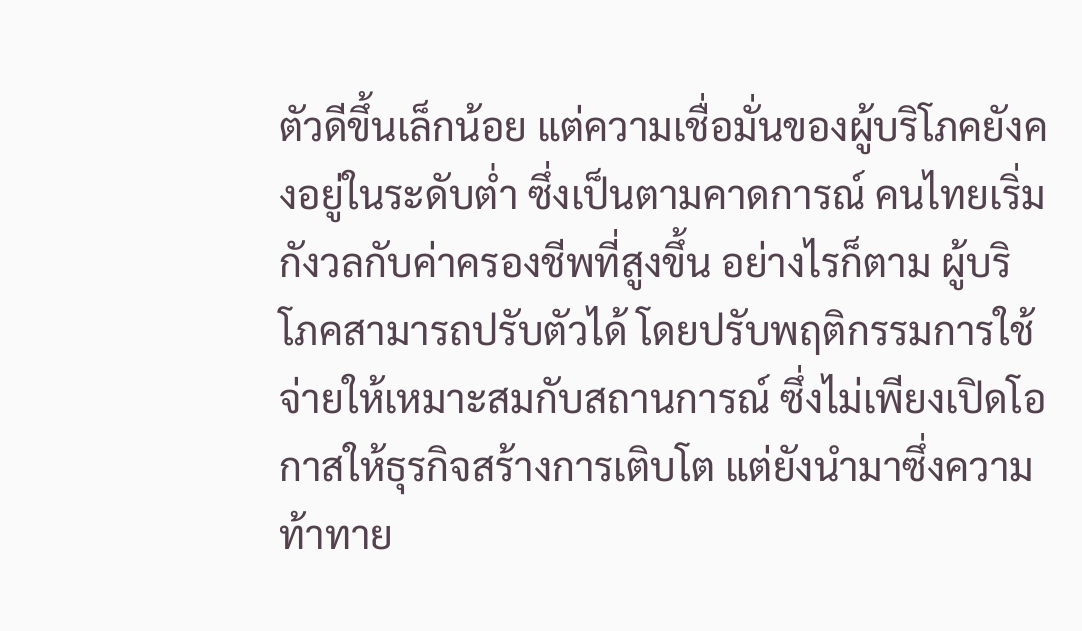ตัวดีขึ้นเล็กน้อย แต่ความเชื่อมั่นของผู้บริโภคยังคงอยู่ในระดับต่ำ ซึ่งเป็นตามคาดการณ์ คนไทยเริ่มกังวลกับค่าครองชีพที่สูงขึ้น อย่างไรก็ตาม ผู้บริโภคสามารถปรับตัวได้ โดยปรับพฤติกรรมการใช้จ่ายให้เหมาะสมกับสถานการณ์ ซึ่งไม่เพียงเปิดโอกาสให้ธุรกิจสร้างการเติบโต แต่ยังนำมาซึ่งความท้าทาย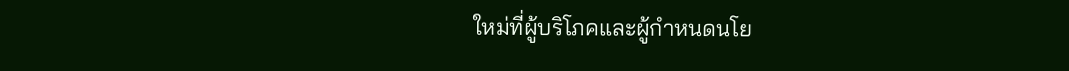ใหม่ที่ผู้บริโภคและผู้กำหนดนโย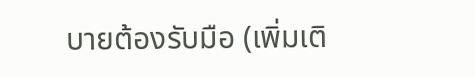บายต้องรับมือ (เพิ่มเติ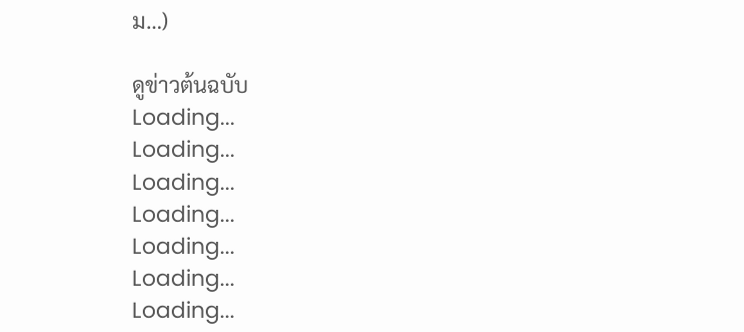ม…)

ดูข่าวต้นฉบับ
Loading...
Loading...
Loading...
Loading...
Loading...
Loading...
Loading...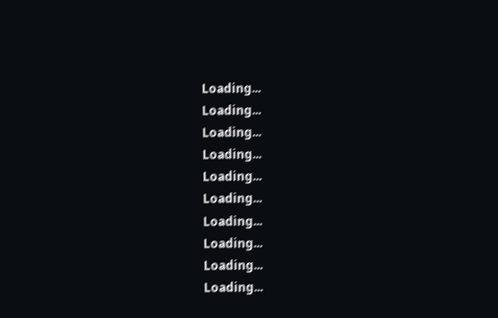Loading...
Loading...
Loading...
Loading...
Loading...
Loading...
Loading...
Loading...
Loading...
Loading...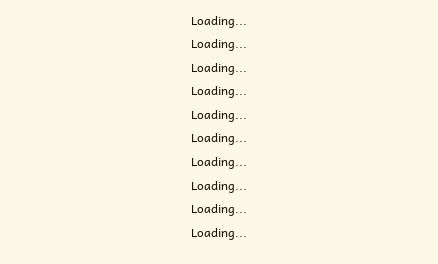Loading...
Loading...
Loading...
Loading...
Loading...
Loading...
Loading...
Loading...
Loading...
Loading...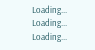Loading...
Loading...
Loading...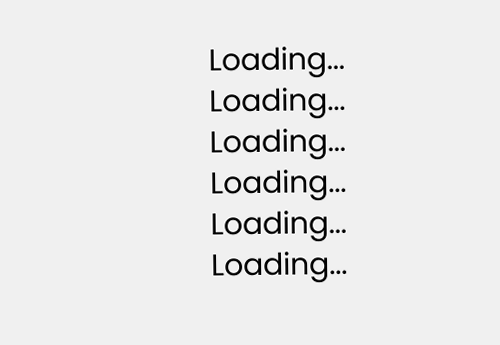Loading...
Loading...
Loading...
Loading...
Loading...
Loading...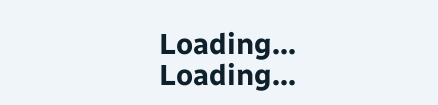Loading...
Loading...